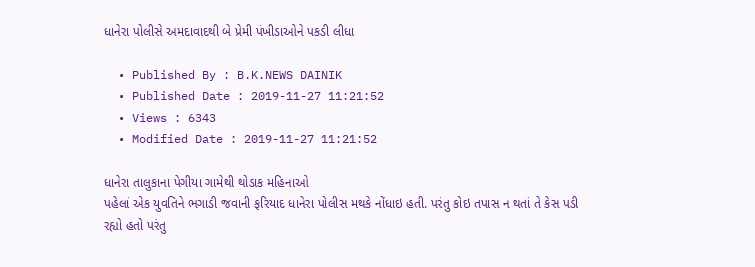ધાનેરા પોલીસે અમદાવાદથી બે પ્રેમી પંખીડાઓને પકડી લીધા

  • Published By : B.K.NEWS DAINIK
  • Published Date : 2019-11-27 11:21:52
  • Views : 6343
  • Modified Date : 2019-11-27 11:21:52

ધાનેરા તાલુકાના પેગીયા ગામેથી થોડાક મહિનાઓ
પહેલાં એક યુવતિને ભગાડી જવાની ફરિયાદ ધાનેરા પોલીસ મથકે નોંધાઇ હતી. પરંતુ કોઇ તપાસ ન થતાં તે કેસ પડી રહ્યો હતો પરંતુ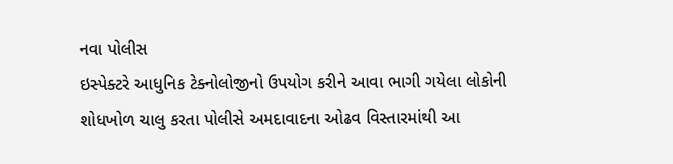નવા પોલીસ
ઇસ્પેક્ટરે આધુનિક ટેક્નોલોજીનો ઉપયોગ કરીને આવા ભાગી ગયેલા લોકોની શોધખોળ ચાલુ કરતા પોલીસે અમદાવાદના ઓઢવ વિસ્તારમાંથી આ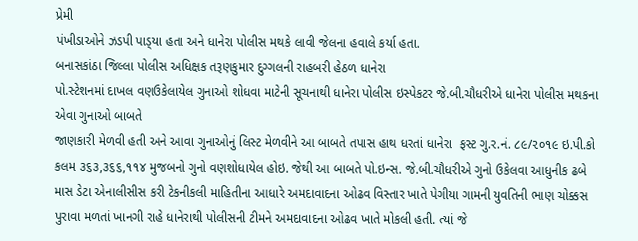પ્રેમી
પંખીડાઓને ઝડપી પાડ્‌યા હતા અને ધાનેરા પોલીસ મથકે લાવી જેલના હવાલે કર્યા હતા.
બનાસકાંઠા જિલ્લા પોલીસ અધિક્ષક તરૂણકુમાર દુગ્ગલની રાહબરી હેઠળ ધાનેરા
પો.સ્ટેશનમાં દાખલ વણઉકેલાયેલ ગુનાઓ શોધવા માટેની સૂચનાથી ધાનેરા પોલીસ ઇસ્પેકટર જે.બી.ચૌધરીએ ધાનેરા પોલીસ મથકના
એવા ગુનાઓ બાબતે
જાણકારી મેળવી હતી અને આવા ગુનાઓનું લિસ્ટ મેળવીને આ બાબતે તપાસ હાથ ધરતાં ધાનેરા  ફસ્ટ ગુ.ર.નં. ૮૯/૨૦૧૯ ઇ.પી.કો કલમ ૩૬૩,૩૬૬,૧૧૪ મુજબનો ગુનો વણશોધાયેલ હોઇ. જેથી આ બાબતે પો.ઇન્સ. જે.બી.ચૌધરીએ ગુનો ઉકેલવા આધુનીક ઢબે માસ ડેટા એનાલીસીસ કરી ટેકનીકલી માહિતીના આધારે અમદાવાદના ઓઢવ વિસ્તાર ખાતે પેગીયા ગામની યુવતિની ભાણ ચોક્કસ પુરાવા મળતાં ખાનગી રાહે ધાનેરાથી પોલીસની ટીમને અમદાવાદના ઓઢવ ખાતે મોકલી હતી. ત્યાં જે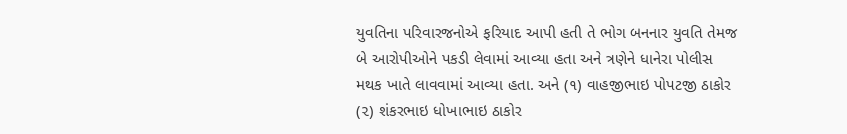યુવતિના પરિવારજનોએ ફરિયાદ આપી હતી તે ભોગ બનનાર યુવતિ તેમજ બે આરોપીઓને પકડી લેવામાં આવ્યા હતા અને ત્રણેને ધાનેરા પોલીસ મથક ખાતે લાવવામાં આવ્યા હતા. અને (૧) વાહજીભાઇ પોપટજી ઠાકોર (૨) શંકરભાઇ ધોખાભાઇ ઠાકોર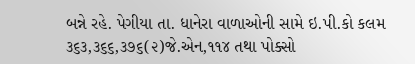બન્ને રહે. પેગીયા તા. ધાનેરા વાળાઓની સામે ઇ.પી.કો કલમ ૩૬૩,૩૬૬,૩૭૬(૨)જે.એન,૧૧૪ તથા પોક્સો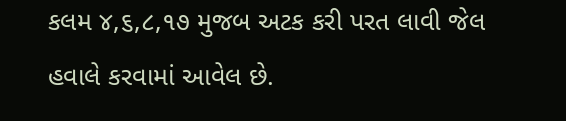કલમ ૪,૬,૮,૧૭ મુજબ અટક કરી પરત લાવી જેલ હવાલે કરવામાં આવેલ છે.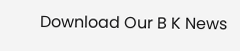Download Our B K News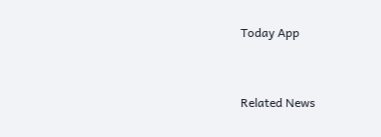Today App



Related News